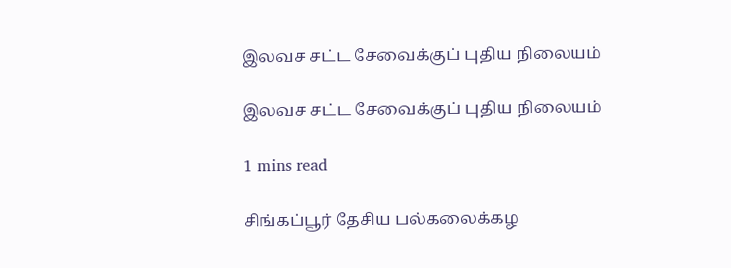இலவச சட்ட சேவைக்குப் புதிய நிலையம்

இலவச சட்ட சேவைக்குப் புதிய நிலையம்

1 mins read

சிங்கப்பூர் தேசிய பல்கலைக்கழ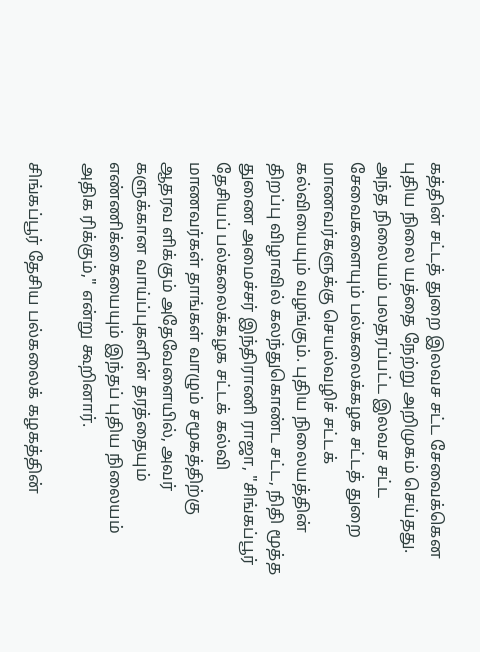கத்தின் சட்டத் துறை இலவச சட்ட சேவைக்கென புதிய நிலை யத்தை நேற்று அறிமுகம் செய்தது. அந்த நிலையம் பலதரப்பட்ட இலவச சட்ட சேவைகளையும் பல்கலைக்கழக சட்டத் துறை மாணவர்களுக்கு செயல்வழிச் சட்டக் கல்வியையும் வழங்கும். புதிய நிலையத்தின் திறப்பு விழாவில் கலந்துகொண்ட சட்ட, நிதி மூத்த துணை அமைச்சர் இந்திராணி ராஜா, "சிங்கப்பூர் தேசியப் பல்கலைக்கழக சட்டக் கல்வி மாணவர்கள் தாங்கள் வாழும் சமூகத்திற்கு ஆதரவ ளிக்கும் அதேவேளையில், அவர் களுக்கான வாய்ப்புகளின் தரத்தையும் எண்ணிக்கையையும் இந்தப் புதிய நிலையம் அதிக ரிக்கும்," என்று கூறினார்.

சிங்கப்பூர் தேசிய பல்கலைக் கழகத்தின்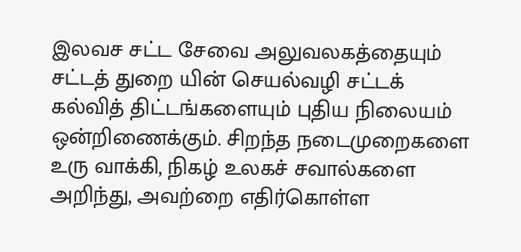இலவச சட்ட சேவை அலுவலகத்தையும் சட்டத் துறை யின் செயல்வழி சட்டக் கல்வித் திட்டங்களையும் புதிய நிலையம் ஒன்றிணைக்கும். சிறந்த நடைமுறைகளை உரு வாக்கி, நிகழ் உலகச் சவால்களை அறிந்து, அவற்றை எதிர்கொள்ள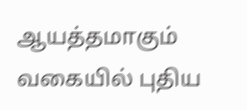ஆயத்தமாகும் வகையில் புதிய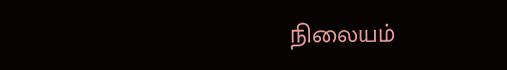நிலையம்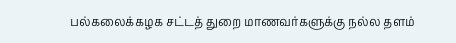பல்கலைக்கழக சட்டத் துறை மாணவர்களுக்கு நல்ல தளம்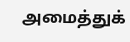அமைத்துக்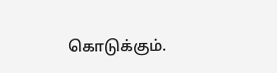கொடுக்கும்.